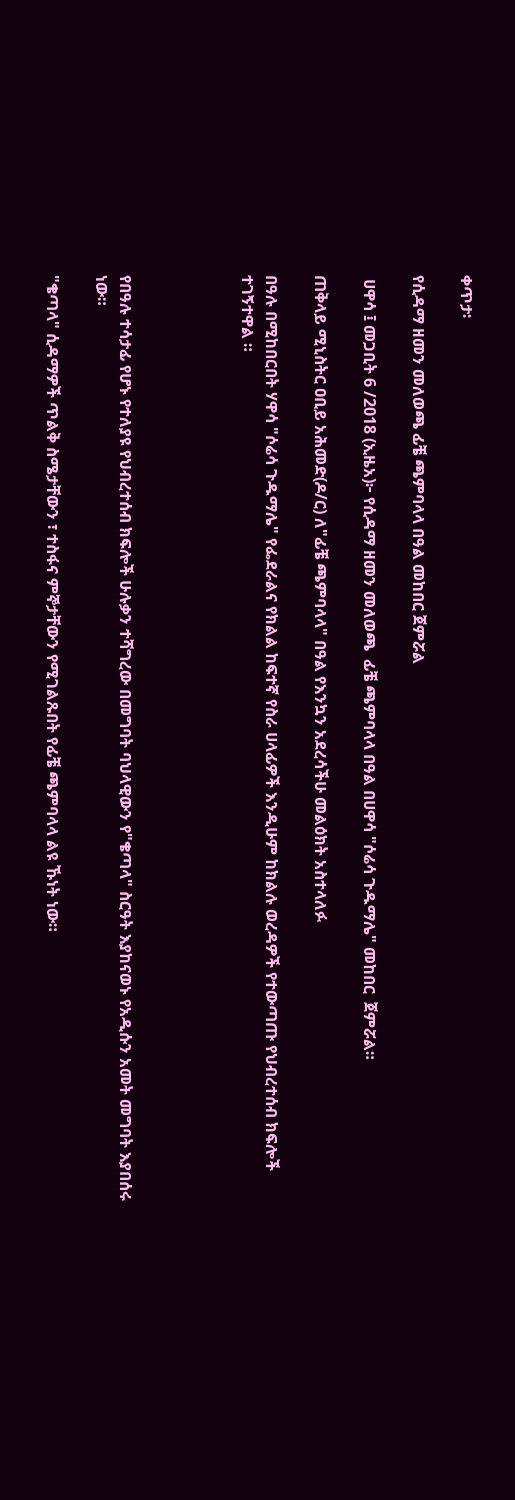ቀጥታ፡

የሲዳማ ዘመን መለወጫ ፊቼ ጫምባላላ በዓል መከበር ጀምሯል

 ሀዋሳ ፤ መጋቢት 6 /2018 (ኢዜአ)፦ የሲዳማ ዘመን መለወጫ  ፊቼ ጫምባላላ በዓል በሀዋሳ "ሶሬሳ ጉዱማሌ" መከበር  ጀምሯል።

ጠቅላይ ሚኒስትር ዐቢይ አሕመድ(ዶ/ር) ለ"ፊቼ ጫምባላላ" በዓል የእንኳን አደረሳችሁ መልዕክት አስተላለፉ

በዓሉ በሚከበርበት ሃዋሳ "ሶሬሳ ጉዱማሌ" የፌደራልና የክልል ከፍተኛ የስራ ሀላፊዎች እንዲሁም ከክልሉ ወረዳዎች የተውጣጡ የህብረተሰብ ክፍሎች ተገኝተዋል ።




የበዓሉ ተሳታፊ የሆኑ የተለያዩ የህብረተሰብ ክፍሎች ሁሉቃን ተሻግረው በመግባት ባህላዊውን የ"ቄጣላ" ስርዓት እያከናወኑ የአዲሱን አመት መግባት እያበሰሩ ነው።

"ቄጣላ" ሲዳማዎች ጥልቅ ስሜታቸውን ፣ ተስፋና ምኞታቸውን የሚገልጹበት የፊቼ ጫምባላላ ልዩ ኹነት ነው።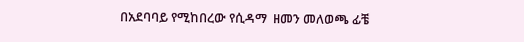በአደባባይ የሚከበረው የሲዳማ  ዘመን መለወጫ ፊቼ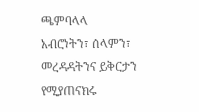ጫምባላላ አብሮነትን፣ ሰላምን፣ መረዳዳትንና ይቅርታን የሚያጠናክሩ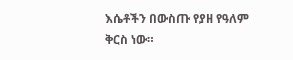እሴቶችን በውስጡ የያዘ የዓለም ቅርስ ነው።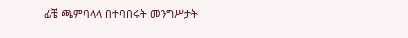ፊቼ ጫምባላላ በተባበሩት መንግሥታት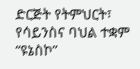ድርጅት የትምህርት፣  የሳይንስና ባህል ተቋም “ዩኔስኮ”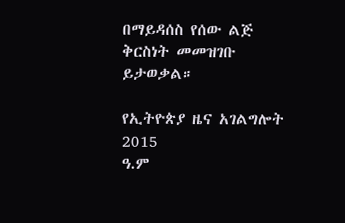በማይዳሰስ የሰው ልጅ ቅርስነት መመዝገቡ ይታወቃል።

የኢትዮጵያ ዜና አገልግሎት
2015
ዓ.ም